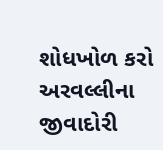શોધખોળ કરો
અરવલ્લીના જીવાદોરી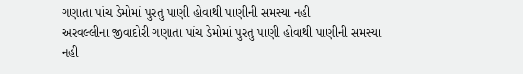ગણાતા પાંચ ડેમોમાં પુરતુ પાણી હોવાથી પાણીની સમસ્યા નહી
અરવલ્લીના જીવાદોરી ગણાતા પાંચ ડેમોમાં પુરતુ પાણી હોવાથી પાણીની સમસ્યા નહી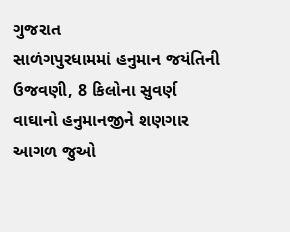ગુજરાત
સાળંગપુરધામમાં હનુમાન જયંતિની ઉજવણી, 8 કિલોના સુવર્ણ વાઘાનો હનુમાનજીને શણગાર
આગળ જુઓ